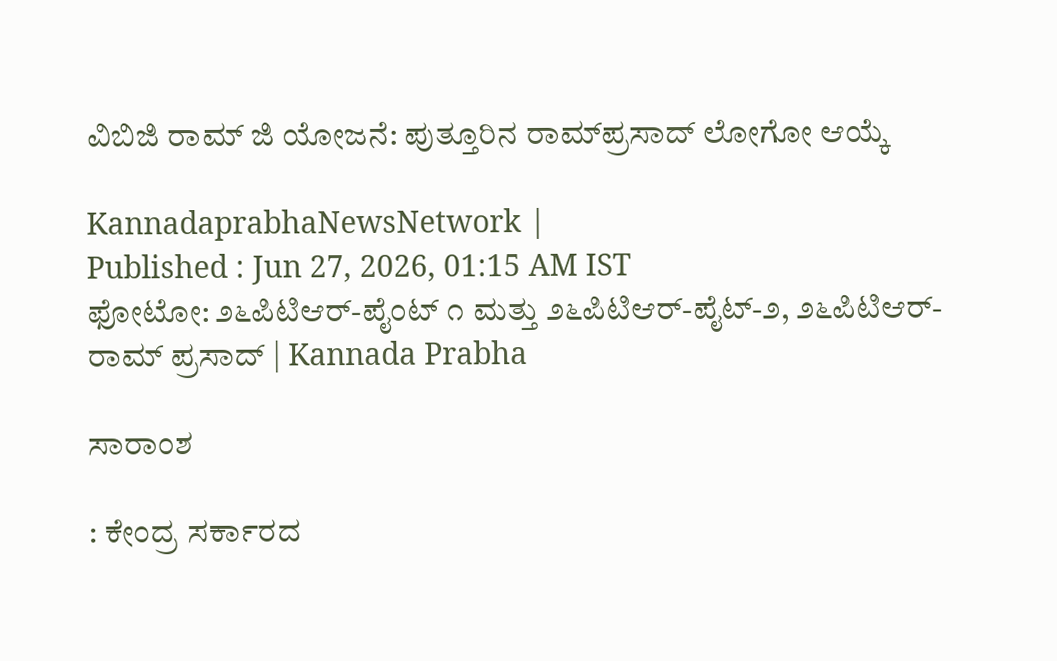ವಿಬಿಜಿ ರಾಮ್ ಜಿ ಯೋಜನೆ: ಪುತ್ತೂರಿನ ರಾಮ್‌ಪ್ರಸಾದ್ ಲೋಗೋ ಆಯ್ಕೆ

KannadaprabhaNewsNetwork |
Published : Jun 27, 2026, 01:15 AM IST
ಫೋಟೋ: ೨೬ಪಿಟಿಆರ್-ಪೈಂಟ್ ೧ ಮತ್ತು ೨೬ಪಿಟಿಆರ್-ಪೈಟ್-೨, ೨೬ಪಿಟಿಆರ್-ರಾಮ್ ಪ್ರಸಾದ್ | Kannada Prabha

ಸಾರಾಂಶ

: ಕೇಂದ್ರ ಸರ್ಕಾರದ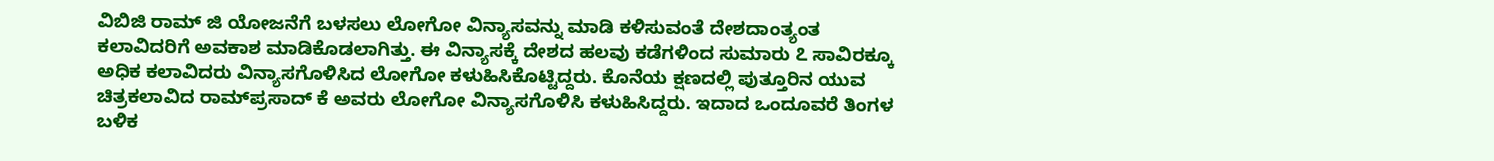ವಿಬಿಜಿ ರಾಮ್ ಜಿ ಯೋಜನೆಗೆ ಬಳಸಲು ಲೋಗೋ ವಿನ್ಯಾಸವನ್ನು ಮಾಡಿ ಕಳಿಸುವಂತೆ ದೇಶದಾಂತ್ಯಂತ ಕಲಾವಿದರಿಗೆ ಅವಕಾಶ ಮಾಡಿಕೊಡಲಾಗಿತ್ತು. ಈ ವಿನ್ಯಾಸಕ್ಕೆ ದೇಶದ ಹಲವು ಕಡೆಗಳಿಂದ ಸುಮಾರು ೭ ಸಾವಿರಕ್ಕೂ ಅಧಿಕ ಕಲಾವಿದರು ವಿನ್ಯಾಸಗೊಳಿಸಿದ ಲೋಗೋ ಕಳುಹಿಸಿಕೊಟ್ಟಿದ್ದರು. ಕೊನೆಯ ಕ್ಷಣದಲ್ಲಿ ಪುತ್ತೂರಿನ ಯುವ ಚಿತ್ರಕಲಾವಿದ ರಾಮ್‌ಪ್ರಸಾದ್ ಕೆ ಅವರು ಲೋಗೋ ವಿನ್ಯಾಸಗೊಳಿಸಿ ಕಳುಹಿಸಿದ್ದರು. ಇದಾದ ಒಂದೂವರೆ ತಿಂಗಳ ಬಳಿಕ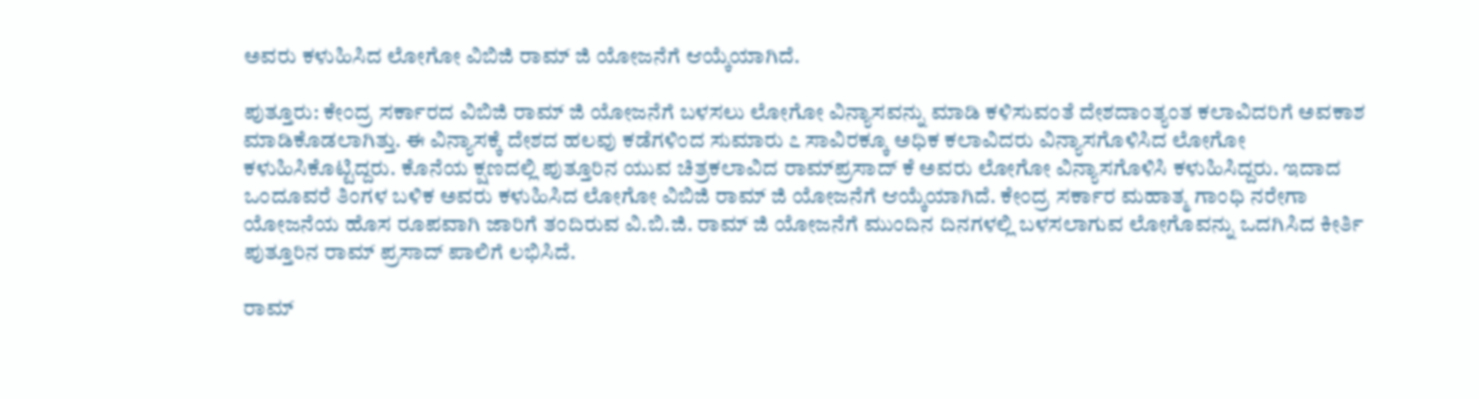ಅವರು ಕಳುಹಿಸಿದ ಲೋಗೋ ವಿಬಿಜಿ ರಾಮ್ ಜಿ ಯೋಜನೆಗೆ ಆಯ್ಕೆಯಾಗಿದೆ.

ಪುತ್ತೂರು: ಕೇಂದ್ರ ಸರ್ಕಾರದ ವಿಬಿಜಿ ರಾಮ್ ಜಿ ಯೋಜನೆಗೆ ಬಳಸಲು ಲೋಗೋ ವಿನ್ಯಾಸವನ್ನು ಮಾಡಿ ಕಳಿಸುವಂತೆ ದೇಶದಾಂತ್ಯಂತ ಕಲಾವಿದರಿಗೆ ಅವಕಾಶ ಮಾಡಿಕೊಡಲಾಗಿತ್ತು. ಈ ವಿನ್ಯಾಸಕ್ಕೆ ದೇಶದ ಹಲವು ಕಡೆಗಳಿಂದ ಸುಮಾರು ೭ ಸಾವಿರಕ್ಕೂ ಅಧಿಕ ಕಲಾವಿದರು ವಿನ್ಯಾಸಗೊಳಿಸಿದ ಲೋಗೋ ಕಳುಹಿಸಿಕೊಟ್ಟಿದ್ದರು. ಕೊನೆಯ ಕ್ಷಣದಲ್ಲಿ ಪುತ್ತೂರಿನ ಯುವ ಚಿತ್ರಕಲಾವಿದ ರಾಮ್‌ಪ್ರಸಾದ್ ಕೆ ಅವರು ಲೋಗೋ ವಿನ್ಯಾಸಗೊಳಿಸಿ ಕಳುಹಿಸಿದ್ದರು. ಇದಾದ ಒಂದೂವರೆ ತಿಂಗಳ ಬಳಿಕ ಅವರು ಕಳುಹಿಸಿದ ಲೋಗೋ ವಿಬಿಜಿ ರಾಮ್ ಜಿ ಯೋಜನೆಗೆ ಆಯ್ಕೆಯಾಗಿದೆ. ಕೇಂದ್ರ ಸರ್ಕಾರ ಮಹಾತ್ಮ ಗಾಂಧಿ ನರೇಗಾ ಯೋಜನೆಯ ಹೊಸ ರೂಪವಾಗಿ ಜಾರಿಗೆ ತಂದಿರುವ ವಿ.ಬಿ.ಜಿ. ರಾಮ್ ಜಿ ಯೋಜನೆಗೆ ಮುಂದಿನ ದಿನಗಳಲ್ಲಿ ಬಳಸಲಾಗುವ ಲೋಗೊವನ್ನು ಒದಗಿಸಿದ ಕೀರ್ತಿ ಪುತ್ತೂರಿನ ರಾಮ್ ಪ್ರಸಾದ್ ಪಾಲಿಗೆ ಲಭಿಸಿದೆ.

ರಾಮ್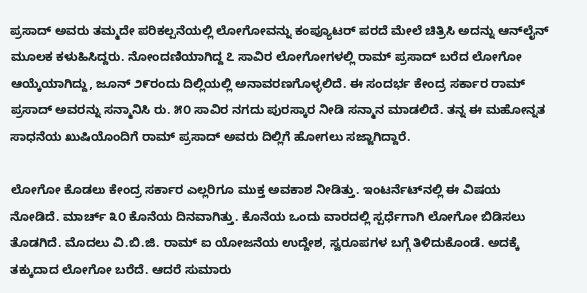ಪ್ರಸಾದ್ ಅವರು ತಮ್ಮದೇ ಪರಿಕಲ್ಪನೆಯಲ್ಲಿ ಲೋಗೋವನ್ನು ಕಂಪ್ಯೂಟರ್ ಪರದೆ ಮೇಲೆ ಚಿತ್ರಿಸಿ ಅದನ್ನು ಆನ್‌ಲೈನ್ ಮೂಲಕ ಕಳುಹಿಸಿದ್ದರು. ನೋಂದಣಿಯಾಗಿದ್ದ ೭ ಸಾವಿರ ಲೋಗೋಗಳಲ್ಲಿ ರಾಮ್ ಪ್ರಸಾದ್ ಬರೆದ ಲೋಗೋ ಆಯ್ಕೆಯಾಗಿದ್ದು, ಜೂನ್ ೨೯ರಂದು ದಿಲ್ಲಿಯಲ್ಲಿ ಅನಾವರಣಗೊಳ್ಳಲಿದೆ. ಈ ಸಂದರ್ಭ ಕೇಂದ್ರ ಸರ್ಕಾರ ರಾಮ್ ಪ್ರಸಾದ್ ಅವರನ್ನು ಸನ್ಮಾನಿಸಿ ರು. ೫೦ ಸಾವಿರ ನಗದು ಪುರಸ್ಕಾರ ನೀಡಿ ಸನ್ಮಾನ ಮಾಡಲಿದೆ. ತನ್ನ ಈ ಮಹೋನ್ನತ ಸಾಧನೆಯ ಖುಷಿಯೊಂದಿಗೆ ರಾಮ್ ಪ್ರಸಾದ್ ಅವರು ದಿಲ್ಲಿಗೆ ಹೋಗಲು ಸಜ್ಜಾಗಿದ್ದಾರೆ.

ಲೋಗೋ ಕೊಡಲು ಕೇಂದ್ರ ಸರ್ಕಾರ ಎಲ್ಲರಿಗೂ ಮುಕ್ತ ಅವಕಾಶ ನೀಡಿತ್ತು. ಇಂಟರ್ನೆಟ್‌ನಲ್ಲಿ ಈ ವಿಷಯ ನೋಡಿದೆ. ಮಾರ್ಚ್ ೩೦ ಕೊನೆಯ ದಿನವಾಗಿತ್ತು. ಕೊನೆಯ ಒಂದು ವಾರದಲ್ಲಿ ಸ್ಪರ್ಧೆಗಾಗಿ ಲೋಗೋ ಬಿಡಿಸಲು ತೊಡಗಿದೆ. ಮೊದಲು ವಿ.ಬಿ.ಜಿ. ರಾಮ್ ಐ ಯೋಜನೆಯ ಉದ್ದೇಶ, ಸ್ವರೂಪಗಳ ಬಗ್ಗೆ ತಿಳಿದುಕೊಂಡೆ. ಅದಕ್ಕೆ ತಕ್ಕುದಾದ ಲೋಗೋ ಬರೆದೆ. ಆದರೆ ಸುಮಾರು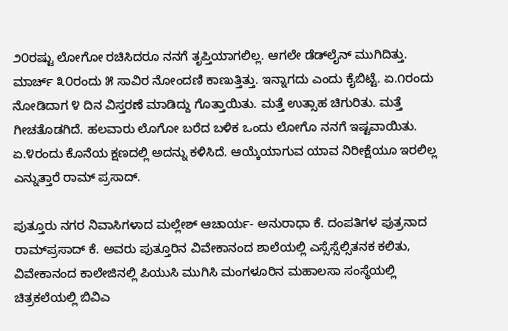೨೦ರಷ್ಟು ಲೋಗೋ ರಚಿಸಿದರೂ ನನಗೆ ತೃಪ್ತಿಯಾಗಲಿಲ್ಲ. ಆಗಲೇ ಡೆಡ್‌ಲೈನ್ ಮುಗಿದಿತ್ತು. ಮಾರ್ಚ್ ೩೦ರಂದು ೫ ಸಾವಿರ ನೋಂದಣಿ ಕಾಣುತ್ತಿತ್ತು. ಇನ್ನಾಗದು ಎಂದು ಕೈಬಿಟ್ಟೆ. ಏ.೧ರಂದು ನೋಡಿದಾಗ ೪ ದಿನ ವಿಸ್ತರಣೆ ಮಾಡಿದ್ದು ಗೊತ್ತಾಯಿತು. ಮತ್ತೆ ಉತ್ಸಾಹ ಚಿಗುರಿತು. ಮತ್ತೆ ಗೀಚತೊಡಗಿದೆ. ಹಲವಾರು ಲೊಗೋ ಬರೆದ ಬಳಿಕ ಒಂದು ಲೋಗೊ ನನಗೆ ಇಷ್ಟವಾಯಿತು. ಏ.೪ರಂದು ಕೊನೆಯ ಕ್ಷಣದಲ್ಲಿ ಅದನ್ನು ಕಳಿಸಿದೆ. ಆಯ್ಕೆಯಾಗುವ ಯಾವ ನಿರೀಕ್ಷೆಯೂ ಇರಲಿಲ್ಲ ಎನ್ನುತ್ತಾರೆ ರಾಮ್ ಪ್ರಸಾದ್.

ಪುತ್ತೂರು ನಗರ ನಿವಾಸಿಗಳಾದ ಮಲ್ಲೇಶ್ ಆಚಾರ್ಯ- ಅನುರಾಧಾ ಕೆ. ದಂಪತಿಗಳ ಪುತ್ರನಾದ ರಾಮ್‌ಪ್ರಸಾದ್ ಕೆ. ಅವರು ಪುತ್ತೂರಿನ ವಿವೇಕಾನಂದ ಶಾಲೆಯಲ್ಲಿ ಎಸ್ಸೆಸ್ಸೆಲ್ಸಿತನಕ ಕಲಿತು, ವಿವೇಕಾನಂದ ಕಾಲೇಜಿನಲ್ಲಿ ಪಿಯುಸಿ ಮುಗಿಸಿ ಮಂಗಳೂರಿನ ಮಹಾಲಸಾ ಸಂಸ್ಥೆಯಲ್ಲಿ ಚಿತ್ರಕಲೆಯಲ್ಲಿ ಬಿವಿಎ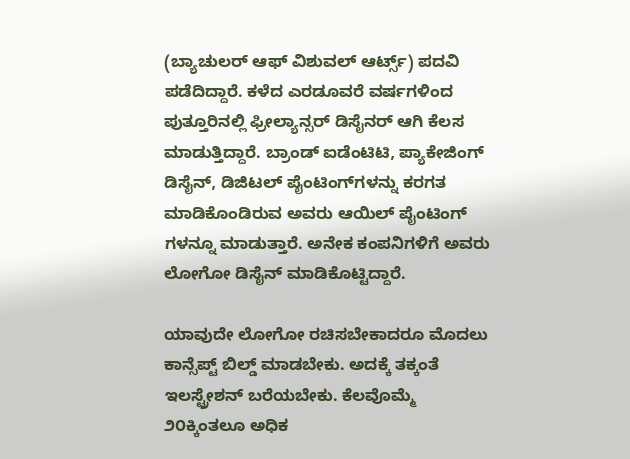(ಬ್ಯಾಚುಲರ್ ಆಫ್ ವಿಶುವಲ್ ಆರ್ಟ್ಸ್) ಪದವಿ ಪಡೆದಿದ್ದಾರೆ. ಕಳೆದ ಎರಡೂವರೆ ವರ್ಷಗಳಿಂದ ಪುತ್ತೂರಿನಲ್ಲಿ ಫ್ರೀಲ್ಯಾನ್ಸರ್ ಡಿಸೈನರ್ ಆಗಿ ಕೆಲಸ ಮಾಡುತ್ತಿದ್ದಾರೆ. ಬ್ರಾಂಡ್‌ ಐಡೆಂಟಿಟಿ, ಪ್ಯಾಕೇಜಿಂಗ್ ಡಿಸೈನ್, ಡಿಜಿಟಲ್ ಪೈಂಟಿಂಗ್‌ಗಳನ್ನು ಕರಗತ ಮಾಡಿಕೊಂಡಿರುವ ಅವರು ಆಯಿಲ್ ಪೈಂಟಿಂಗ್ ಗಳನ್ನೂ ಮಾಡುತ್ತಾರೆ. ಅನೇಕ ಕಂಪನಿಗಳಿಗೆ ಅವರು ಲೋಗೋ ಡಿಸೈನ್ ಮಾಡಿಕೊಟ್ಟಿದ್ದಾರೆ.

ಯಾವುದೇ ಲೋಗೋ ರಚಿಸಬೇಕಾದರೂ ಮೊದಲು ಕಾನ್ಸೆಪ್ಟ್ ಬಿಲ್ಡ್ ಮಾಡಬೇಕು. ಅದಕ್ಕೆ ತಕ್ಕಂತೆ ಇಲಸ್ಟ್ರೇಶನ್ ಬರೆಯಬೇಕು. ಕೆಲವೊಮ್ಮೆ ೨೦ಕ್ಕಿಂತಲೂ ಅಧಿಕ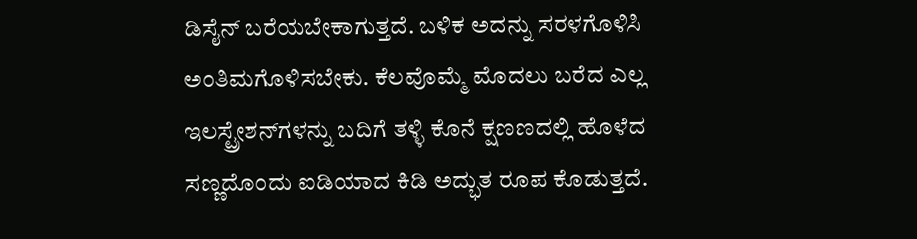ಡಿಸೈನ್ ಬರೆಯಬೇಕಾಗುತ್ತದೆ. ಬಳಿಕ ಅದನ್ನು ಸರಳಗೊಳಿಸಿ ಅಂತಿಮಗೊಳಿಸಬೇಕು. ಕೆಲವೊಮ್ಮೆ ಮೊದಲು ಬರೆದ ಎಲ್ಲ ಇಲಸ್ಟ್ರೇಶನ್‌ಗಳನ್ನು ಬದಿಗೆ ತಳ್ಳಿ ಕೊನೆ ಕ್ಷಣಣದಲ್ಲಿ ಹೊಳೆದ ಸಣ್ಣದೊಂದು ಐಡಿಯಾದ ಕಿಡಿ ಅದ್ಭುತ ರೂಪ ಕೊಡುತ್ತದೆ.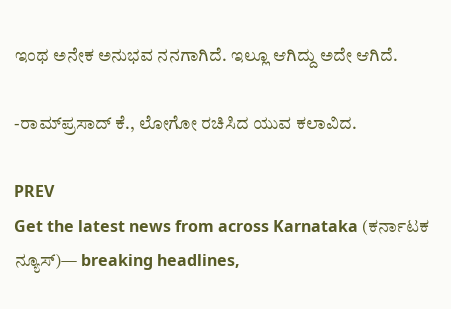ಇಂಥ ಅನೇಕ ಅನುಭವ ನನಗಾಗಿದೆ. ಇಲ್ಲೂ ಆಗಿದ್ದು ಅದೇ ಆಗಿದೆ.

-ರಾಮ್‌ಪ್ರಸಾದ್ ಕೆ., ಲೋಗೋ ರಚಿಸಿದ ಯುವ ಕಲಾವಿದ.

PREV
Get the latest news from across Karnataka (ಕರ್ನಾಟಕ ನ್ಯೂಸ್)— breaking headlines,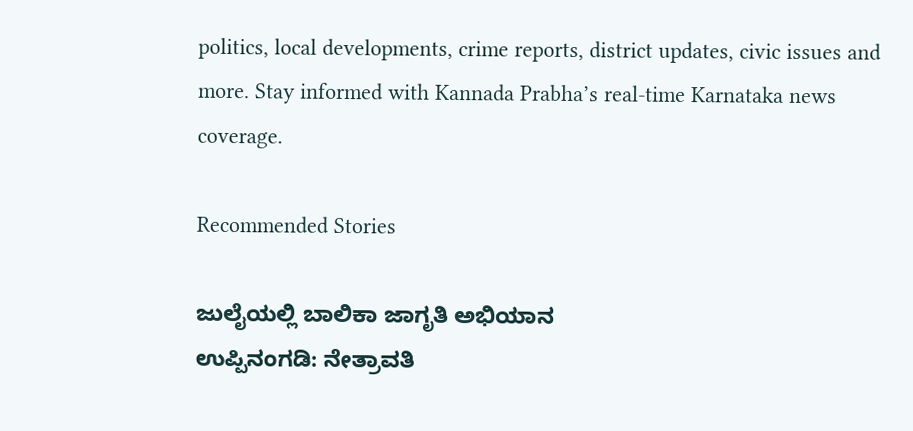politics, local developments, crime reports, district updates, civic issues and more. Stay informed with Kannada Prabha’s real‑time Karnataka news coverage.

Recommended Stories

ಜುಲೈಯಲ್ಲಿ ಬಾಲಿಕಾ ಜಾಗೃತಿ ಅಭಿಯಾನ
ಉಪ್ಪಿನಂಗಡಿ: ನೇತ್ರಾವತಿ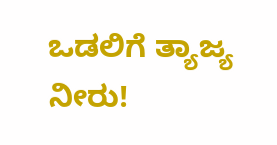ಒಡಲಿಗೆ ತ್ಯಾಜ್ಯ ನೀರು!